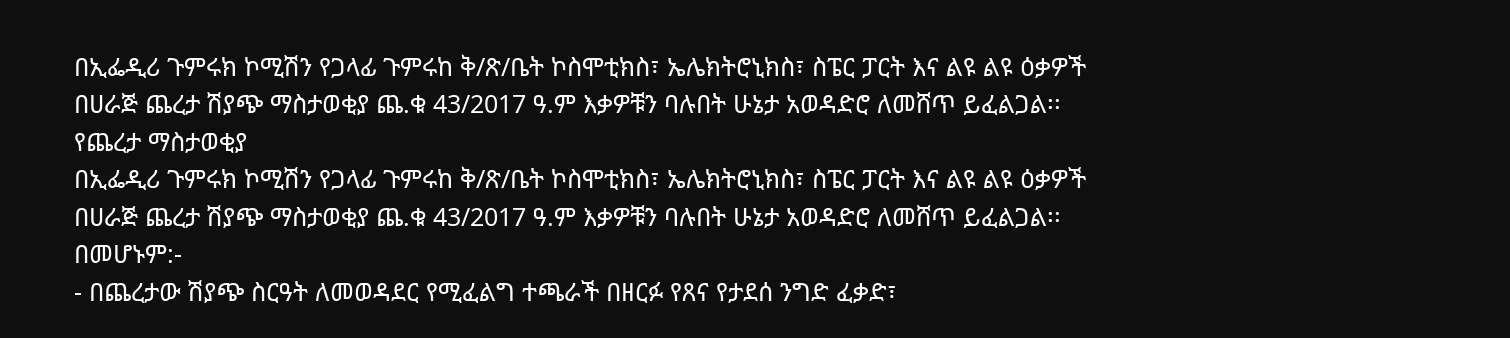በኢፌዲሪ ጉምሩክ ኮሚሽን የጋላፊ ጉምሩከ ቅ/ጽ/ቤት ኮስሞቲክስ፣ ኤሌክትሮኒክስ፣ ስፔር ፓርት እና ልዩ ልዩ ዕቃዎች በሀራጅ ጨረታ ሽያጭ ማስታወቂያ ጨ.ቁ 43/2017 ዓ.ም እቃዎቹን ባሉበት ሁኔታ አወዳድሮ ለመሸጥ ይፈልጋል፡፡
የጨረታ ማስታወቂያ
በኢፌዲሪ ጉምሩክ ኮሚሽን የጋላፊ ጉምሩከ ቅ/ጽ/ቤት ኮስሞቲክስ፣ ኤሌክትሮኒክስ፣ ስፔር ፓርት እና ልዩ ልዩ ዕቃዎች በሀራጅ ጨረታ ሽያጭ ማስታወቂያ ጨ.ቁ 43/2017 ዓ.ም እቃዎቹን ባሉበት ሁኔታ አወዳድሮ ለመሸጥ ይፈልጋል፡፡
በመሆኑም:-
- በጨረታው ሽያጭ ስርዓት ለመወዳደር የሚፈልግ ተጫራች በዘርፉ የጸና የታደሰ ንግድ ፈቃድ፣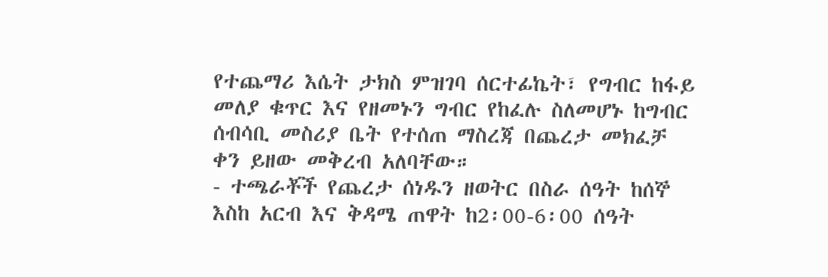የተጨማሪ እሴት ታክስ ምዝገባ ሰርተፊኬት፣ የግብር ከፋይ መለያ ቁጥር እና የዘመኑን ግብር የከፈሉ ስለመሆኑ ከግብር ሰብሳቢ መስሪያ ቤት የተሰጠ ማስረጃ በጨረታ መክፈቻ ቀን ይዘው መቅረብ አለባቸው።
- ተጫራቾች የጨረታ ሰነዱን ዘወትር በስራ ሰዓት ከሰኞ እስከ አርብ እና ቅዳሜ ጠዋት ከ2፡00-6፡00 ሰዓት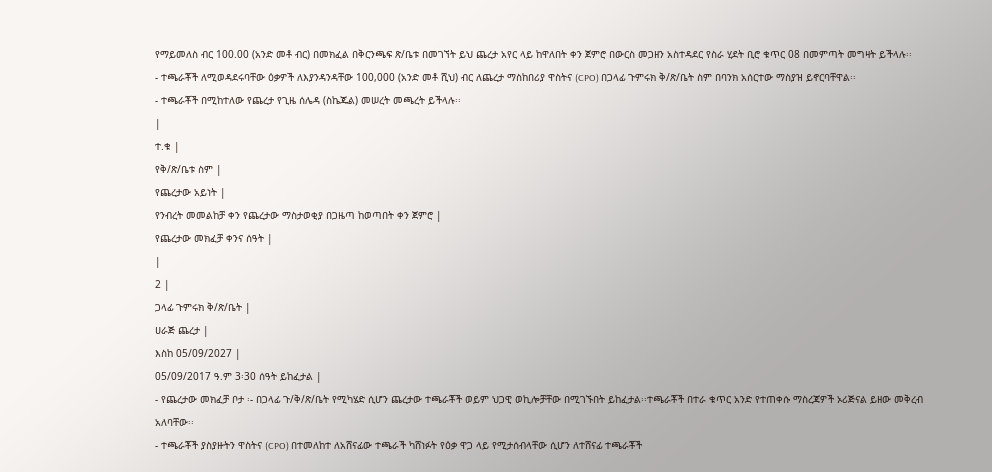የማይመለስ ብር 100.00 (አንድ መቶ ብር) በመክፈል በቅርንጫፍ ጽ/ቤቱ በመገኘት ይህ ጨረታ አየር ላይ ከዋለበት ቀን ጀምሮ በውርስ መጋዘን አስተዳደር የስራ ሂደት ቢሮ ቁጥር 08 በመምጣት መግዛት ይችላሉ፡፡
- ተጫራቾች ለሚወዳደሩባቸው ዕቃዎች ለእያንዳንዳቸው 100,000 (አንድ መቶ ሺህ) ብር ለጨረታ ማስከበሪያ ዋስትና (CPO) በጋላፊ ጉምሩክ ቅ/ጽ/ቤት ስም በባንክ አሰርተው ማስያዝ ይኖርባቸዋል፡፡
- ተጫራቾች በሚከተለው የጨረታ የጊዜ ሰሌዳ (ስኬጁል) መሠረት መጫረት ይችላሉ፡፡
|
ተ.ቁ |
የቅ/ጽ/ቤቱ ስም |
የጨረታው አይነት |
የንብረት መመልከቻ ቀን የጨረታው ማስታወቂያ በጋዜጣ ከወጣበት ቀን ጀምሮ |
የጨረታው መክፈቻ ቀንና ሰዓት |
|
2 |
ጋላፊ ጉምሩክ ቅ/ጽ/ቤት |
ሀራጅ ጨረታ |
እስከ 05/09/2027 |
05/09/2017 ዓ.ም 3፡30 ሰዓት ይከፈታል |
- የጨረታው መክፈቻ ቦታ ፡- በጋላፊ ጉ/ቅ/ጽ/ቤት የሚካሄድ ሲሆን ጨረታው ተጫራቾች ወይም ህጋዊ ወኪሎቻቸው በሚገኙበት ይከፈታል፡፡ተጫራቾች በተራ ቁጥር አንድ የተጠቀሱ ማስረጃዎች ኦሪጅናል ይዘው መቅረብ አለባቸው፡፡
- ተጫራቾች ያስያዙትን ዋስትና (CPO) በተመለከተ ለአሸናፊው ተጫራች ካሸነፉት የዕቃ ዋጋ ላይ የሚታሰብላቸው ሲሆን ለተሸናፊ ተጫራቾች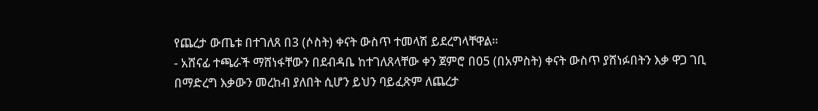የጨረታ ውጤቱ በተገለጸ በ3 (ሶስት) ቀናት ውስጥ ተመላሽ ይደረግላቸዋል፡፡
- አሸናፊ ተጫራች ማሸነፋቸውን በደብዳቤ ከተገለጸላቸው ቀን ጀምሮ በ05 (በአምስት) ቀናት ውስጥ ያሸነፉበትን እቃ ዋጋ ገቢ በማድረግ እቃውን መረከብ ያለበት ሲሆን ይህን ባይፈጽም ለጨረታ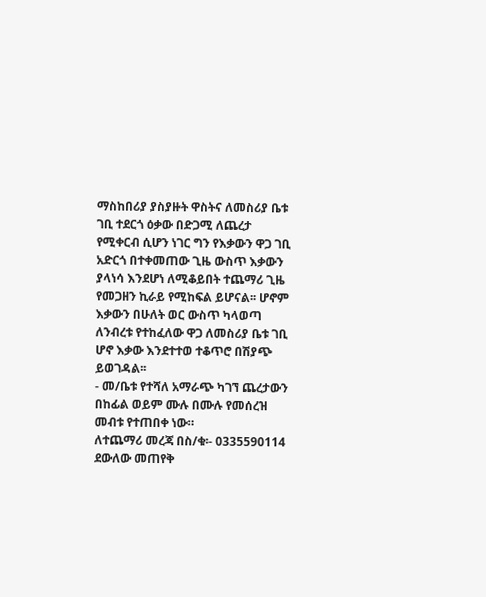ማስከበሪያ ያስያዙት ዋስትና ለመስሪያ ቤቱ ገቢ ተደርጎ ዕቃው በድጋሚ ለጨረታ የሚቀርብ ሲሆን ነገር ግን የእቃውን ዋጋ ገቢ አድርጎ በተቀመጠው ጊዜ ውስጥ እቃውን ያላነሳ እንደሆነ ለሚቆይበት ተጨማሪ ጊዜ የመጋዘን ኪራይ የሚከፍል ይሆናል፡፡ ሆኖም እቃውን በሁለት ወር ውስጥ ካላወጣ ለንብረቱ የተከፈለው ዋጋ ለመስሪያ ቤቱ ገቢ ሆኖ እቃው እንደተተወ ተቆጥሮ በሽያጭ ይወገዳል፡፡
- መ/ቤቱ የተሻለ አማራጭ ካገኘ ጨረታውን በከፊል ወይም ሙሉ በሙሉ የመሰረዝ መብቱ የተጠበቀ ነው።
ለተጨማሪ መረጃ በስ/ቁ፡- 0335590114 ደውለው መጠየቅ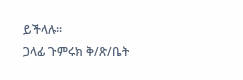ይችላሉ፡፡
ጋላፊ ጉምሩክ ቅ/ጽ/ቤት